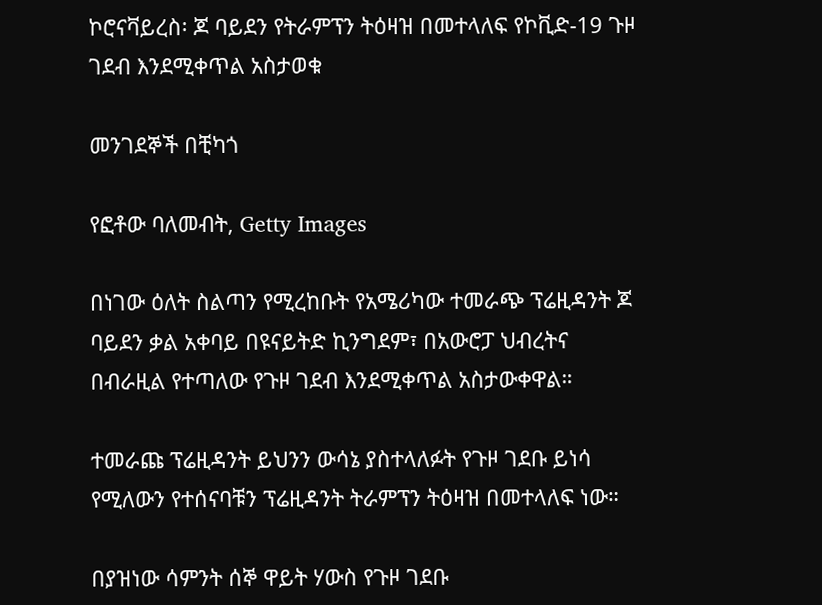ኮሮናቫይረስ፡ ጆ ባይደን የትራምፕን ትዕዛዝ በመተላለፍ የኮቪድ-19 ጉዞ ገደብ እንደሚቀጥል አስታወቁ

መንገደኞች በቺካጎ

የፎቶው ባለመብት, Getty Images

በነገው ዕለት ስልጣን የሚረከቡት የአሜሪካው ተመራጭ ፕሬዚዳንት ጆ ባይደን ቃል አቀባይ በዩናይትድ ኪንግደም፣ በአውሮፓ ህብረትና በብራዚል የተጣለው የጉዞ ገደብ እንደሚቀጥል አስታውቀዋል።

ተመራጩ ፕሬዚዳንት ይህንን ውሳኔ ያስተላለፉት የጉዞ ገደቡ ይነሳ የሚለውን የተሰናባቹን ፕሬዚዳንት ትራምፕን ትዕዛዝ በመተላለፍ ነው።

በያዝነው ሳምንት ሰኞ ዋይት ሃውስ የጉዞ ገደቡ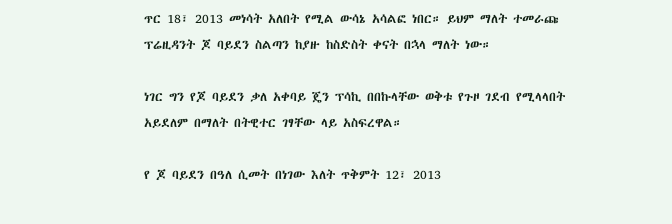ጥር 18፣ 2013 መነሳት አለበት የሚል ውሳኔ አሳልፎ ነበር። ይህም ማለት ተመራጩ ፕሬዚዳንት ጆ ባይደን ስልጣን ከያዙ ከስድስት ቀናት በኋላ ማለት ነው።

ነገር ግን የጆ ባይደን ቃለ አቀባይ ጄን ፕሳኪ በበኩላቸው ወቅቱ የጉዞ ገደብ የሚላላበት አይደለም በማለት በትዊተር ገፃቸው ላይ አስፍረዋል።

የ ጆ ባይደን በዓለ ሲመት በነገው እለት ጥቅምት 12፣ 2013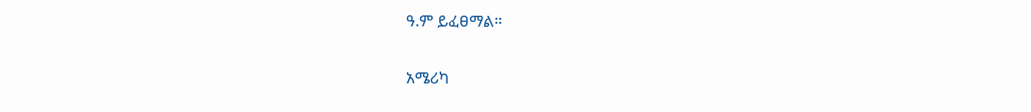ዓ.ም ይፈፀማል።

አሜሪካ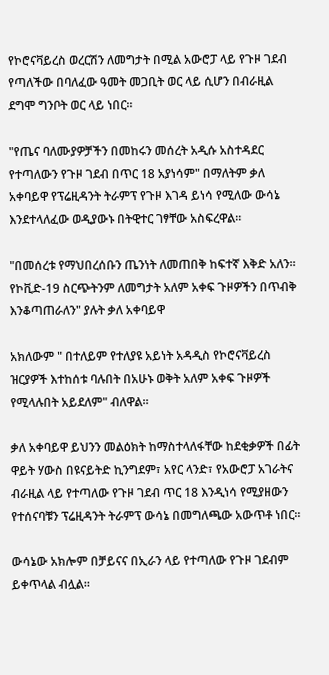የኮሮናቫይረስ ወረርሽን ለመግታት በሚል አውሮፓ ላይ የጉዞ ገደብ የጣለችው በባለፈው ዓመት መጋቢት ወር ላይ ሲሆን በብራዚል ደግሞ ግንቦት ወር ላይ ነበር።

"የጤና ባለሙያዎቻችን በመከሩን መሰረት አዲሱ አስተዳደር የተጣለውን የጉዞ ገደብ በጥር 18 አያነሳም" በማለትም ቃለ አቀባይዋ የፕሬዚዳንት ትራምፕ የጉዞ እገዳ ይነሳ የሚለው ውሳኔ እንደተላለፈው ወዲያውኑ በትዊተር ገፃቸው አስፍረዋል።

"በመሰረቱ የማህበረሰቡን ጤንነት ለመጠበቅ ከፍተኛ እቅድ አለን። የኮቪድ-19 ስርጭትንም ለመግታት አለም አቀፍ ጉዞዎችን በጥብቅ እንቆጣጠራለን" ያሉት ቃለ አቀባይዋ

አክለውም " በተለይም የተለያዩ አይነት አዳዲስ የኮሮናቫይረስ ዝርያዎች እተከሰቱ ባሉበት በአሁኑ ወቅት አለም አቀፍ ጉዞዎች የሚላሉበት አይደለም" ብለዋል።

ቃለ አቀባይዋ ይህንን መልዕክት ከማስተላለፋቸው ከደቂቃዎች በፊት ዋይት ሃውስ በዩናይትድ ኪንግደም፣ አየር ላንድ፣ የአውሮፓ አገራትና ብራዚል ላይ የተጣለው የጉዞ ገደብ ጥር 18 እንዲነሳ የሚያዘውን የተሰናባቹን ፕሬዚዳንት ትራምፕ ውሳኔ በመግለጫው አውጥቶ ነበር።

ውሳኔው አክሎም በቻይናና በኢራን ላይ የተጣለው የጉዞ ገደብም ይቀጥላል ብሏል።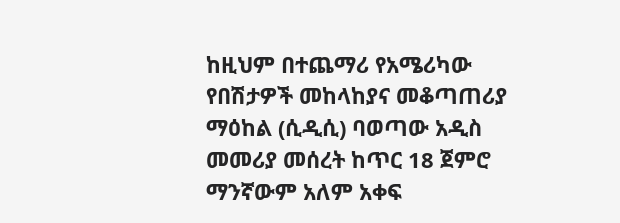ከዚህም በተጨማሪ የአሜሪካው የበሽታዎች መከላከያና መቆጣጠሪያ ማዕከል (ሲዲሲ) ባወጣው አዲስ መመሪያ መሰረት ከጥር 18 ጀምሮ ማንኛውም አለም አቀፍ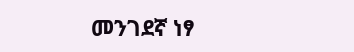መንገደኛ ነፃ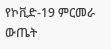የኮቪድ-19 ምርመራ ውጤት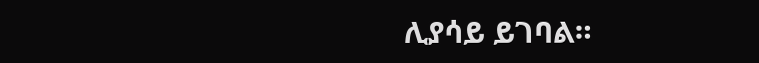ሊያሳይ ይገባል።